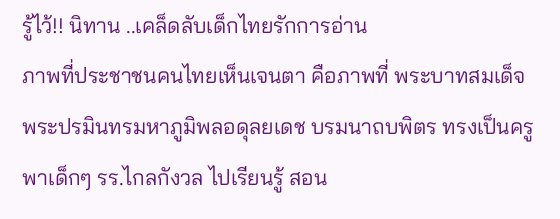รู้ไว้!! นิทาน ..เคล็ดลับเด็กไทยรักการอ่าน
ภาพที่ประชาชนคนไทยเห็นเจนตา คือภาพที่ พระบาทสมเด็จพระปรมินทรมหาภูมิพลอดุลยเดช บรมนาถบพิตร ทรงเป็นครู พาเด็กๆ รร.ไกลกังวล ไปเรียนรู้ สอน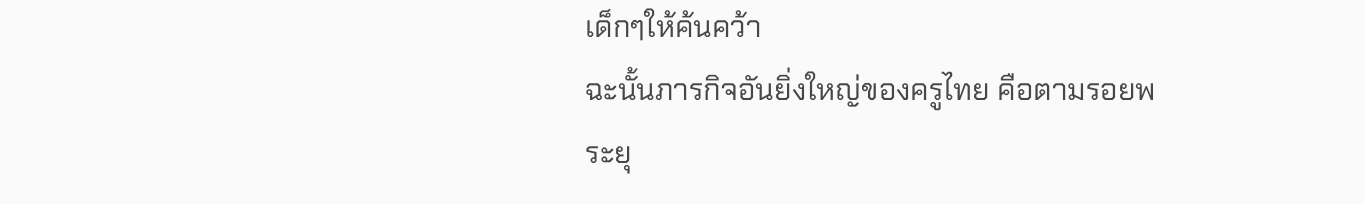เด็กๆให้ค้นคว้า
ฉะนั้นภารกิจอันยิ่งใหญ่ของครูไทย คือตามรอยพระยุ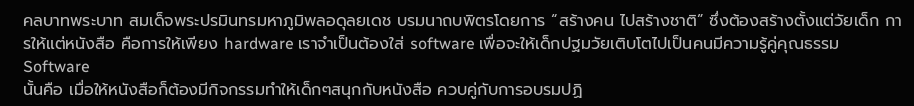คลบาทพระบาท สมเด็จพระปรมินทรมหาภูมิพลอดุลยเดช บรมนาถบพิตรโดยการ “สร้างคน ไปสร้างชาติ” ซึ่งต้องสร้างตั้งแต่วัยเด็ก การให้แต่หนังสือ คือการให้เพียง hardware เราจำเป็นต้องใส่ software เพื่อจะให้เด็กปฐมวัยเติบโตไปเป็นคนมีความรู้คู่คุณธรรม Software
นั้นคือ เมื่อให้หนังสือก็ต้องมีกิจกรรมทำให้เด็กๆสนุกกับหนังสือ ควบคู่กับการอบรมปฏิ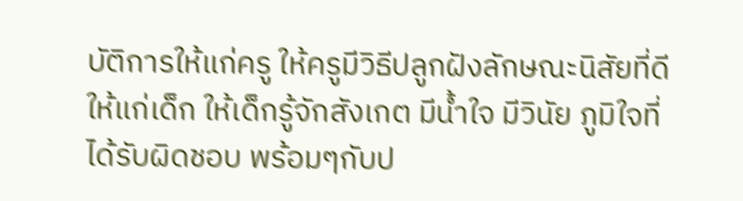บัติการให้แก่ครู ให้ครูมีวิธีปลูกฝังลักษณะนิสัยที่ดีให้แก่เด็ก ให้เด็กรู้จักสังเกต มีน้ำใจ มีวินัย ภูมิใจที่ได้รับผิดชอบ พร้อมๆกับป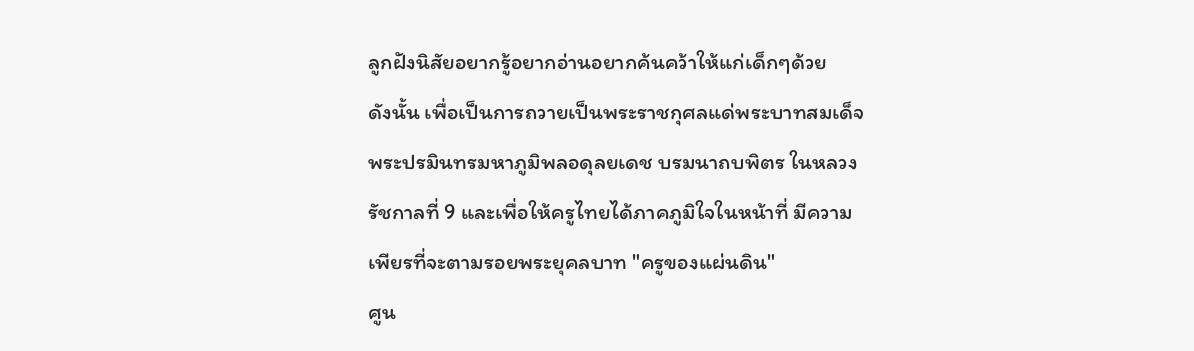ลูกฝังนิสัยอยากรู้อยากอ่านอยากค้นคว้าให้แก่เด็กๆด้วย
ดังนั้น เพื่อเป็นการถวายเป็นพระราชกุศลแด่พระบาทสมเด็จพระปรมินทรมหาภูมิพลอดุลยเดช บรมนาถบพิตร ในหลวงรัชกาลที่ 9 และเพื่อให้ครูไทยได้ภาคภูมิใจในหน้าที่ มีความเพียรที่จะตามรอยพระยุคลบาท "ครูของแผ่นดิน"
ศูน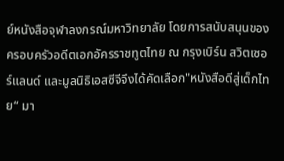ย์หนังสือจุฬาลงกรณ์มหาวิทยาลัย โดยการสนับสนุนของครอบครัวอดีตเอกอัครราชทูตไทย ณ กรุงเบิร์น สวิตเซอร์แลนด์ และมูลนิธิเอสซีจีจึงได้คัดเลือก"หนังสือดีสู่เด็กไทย“ มา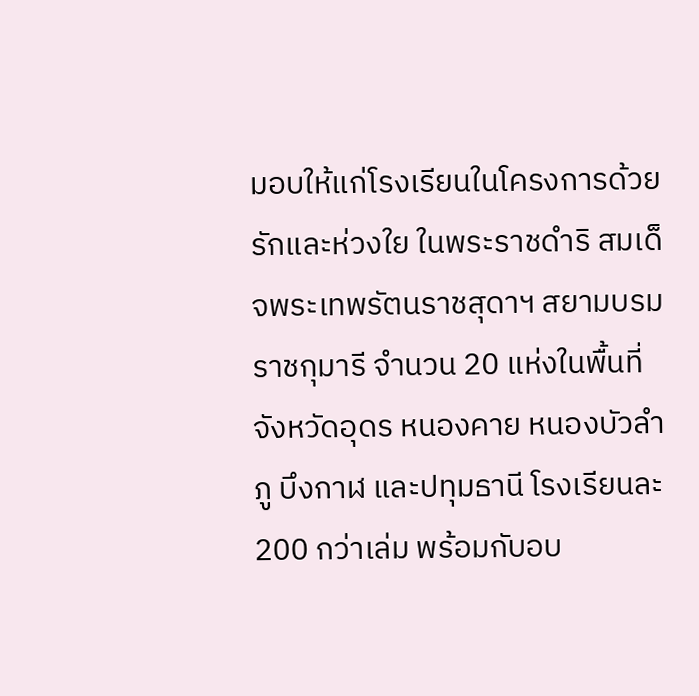มอบให้แก่โรงเรียนในโครงการด้วยรักและห่วงใย ในพระราชดำริ สมเด็จพระเทพรัตนราชสุดาฯ สยามบรมราชกุมารี จำนวน 20 แห่งในพื้นที่จังหวัดอุดร หนองคาย หนองบัวลำภู บึงกาฬ และปทุมธานี โรงเรียนละ 200 กว่าเล่ม พร้อมกับอบ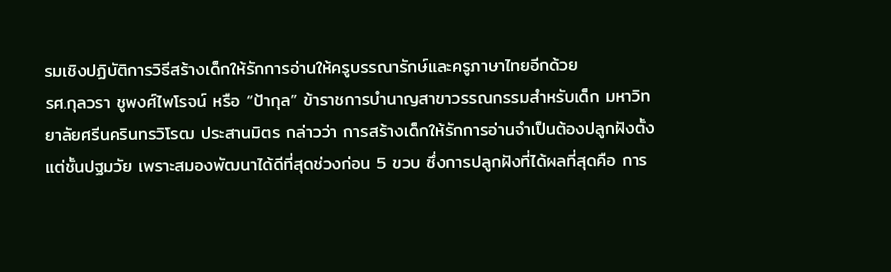รมเชิงปฏิบัติการวิธีสร้างเด็กให้รักการอ่านให้ครูบรรณารักษ์และครูภาษาไทยอีกด้วย
รศ.กุลวรา ชูพงศ์ไพโรจน์ หรือ “ป้ากุล” ข้าราชการบำนาญสาขาวรรณกรรมสำหรับเด็ก มหาวิทยาลัยศรีนครินทรวิโรฒ ประสานมิตร กล่าวว่า การสร้างเด็กให้รักการอ่านจำเป็นต้องปลูกฝังตั้งแต่ชั้นปฐมวัย เพราะสมองพัฒนาได้ดีที่สุดช่วงก่อน 5 ขวบ ซึ่งการปลูกฝังที่ได้ผลที่สุดคือ การ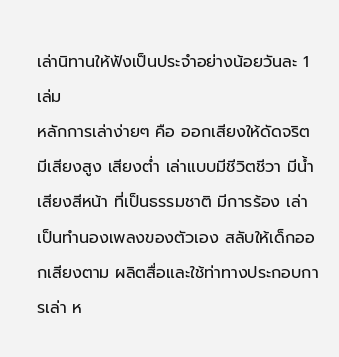เล่านิทานให้ฟังเป็นประจำอย่างน้อยวันละ 1 เล่ม
หลักการเล่าง่ายๆ คือ ออกเสียงให้ดัดจริต มีเสียงสูง เสียงต่ำ เล่าแบบมีชีวิตชีวา มีน้ำเสียงสีหน้า ที่เป็นธรรมชาติ มีการร้อง เล่า เป็นทำนองเพลงของตัวเอง สลับให้เด็กออกเสียงตาม ผลิตสื่อและใช้ท่าทางประกอบการเล่า ห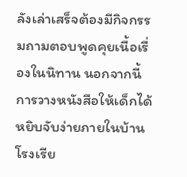ลังเล่าเสร็จต้องมีกิจกรรมถามตอบพูดคุยเนื้อเรื่องในนิทาน นอกจากนี้ การวางหนังสือให้เด็กได้หยิบจับง่ายภายในบ้าน โรงเรีย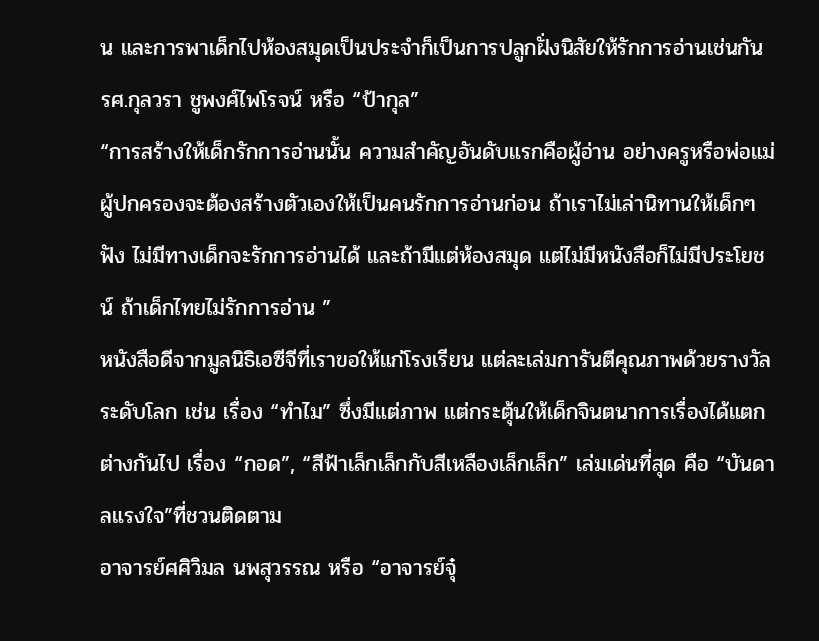น และการพาเด็กไปห้องสมุดเป็นประจำก็เป็นการปลูกฝั่งนิสัยให้รักการอ่านเช่นกัน
รศ.กุลวรา ชูพงศ์ไพโรจน์ หรือ “ป้ากุล”
“การสร้างให้เด็กรักการอ่านนั้น ความสำคัญอันดับแรกคือผู้อ่าน อย่างครูหรือพ่อแม่ ผู้ปกครองจะต้องสร้างตัวเองให้เป็นคนรักการอ่านก่อน ถ้าเราไม่เล่านิทานให้เด็กๆ ฟัง ไม่มีทางเด็กจะรักการอ่านได้ และถ้ามีแต่ห้องสมุด แต่ไม่มีหนังสือก็ไม่มีประโยชน์ ถ้าเด็กไทยไม่รักการอ่าน ”
หนังสือดีจากมูลนิธิเอซีจีที่เราขอให้แก่โรงเรียน แต่ละเล่มการันตีคุณภาพด้วยรางวัลระดับโลก เช่น เรื่อง “ทำไม” ซึ่งมีแต่ภาพ แต่กระตุ้นให้เด็กจินตนาการเรื่องได้แตกต่างกันไป เรื่อง “กอด”, “สีฟ้าเล็กเล็กกับสีเหลืองเล็กเล็ก” เล่มเด่นที่สุด คือ “บันดาลแรงใจ”ที่ชวนติดตาม
อาจารย์ศศิวิมล นพสุวรรณ หรือ “อาจารย์จุ๋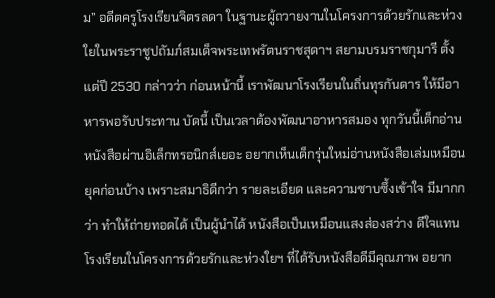ม” อดีตครูโรงเรียนจิตรลดา ในฐานะผู้ถวายงานในโครงการด้วยรักและห่วงใยในพระราชูปถัมภ์สมเด็จพระเทพรัตนราชสุดาฯ สยามบรมราชกุมารี ตั้งแต่ปี 2530 กล่าวว่า ก่อนหน้านี้ เราพัฒนาโรงเรียนในถิ่นทุรกันดาร ให้มีอาหารพอรับประทาน บัดนี้ เป็นเวลาต้องพัฒนาอาหารสมอง ทุกวันนี้เด็กอ่านหนังสือผ่านอิเล็กทรอนิกส์เยอะ อยากเห็นเด็กรุ่นใหม่อ่านหนังสือเล่มเหมือนยุคก่อนบ้าง เพราะสมาธิดีกว่า รายละเอียด และความซาบซึ้งเข้าใจ มีมากกว่า ทำให้ถ่ายทอดได้ เป็นผู้นำได้ หนังสือเป็นเหมือนแสงส่องสว่าง ดีใจแทนโรงเรียนในโครงการด้วยรักและห่วงใยฯ ที่ได้รับหนังสือดีมีคุณภาพ อยาก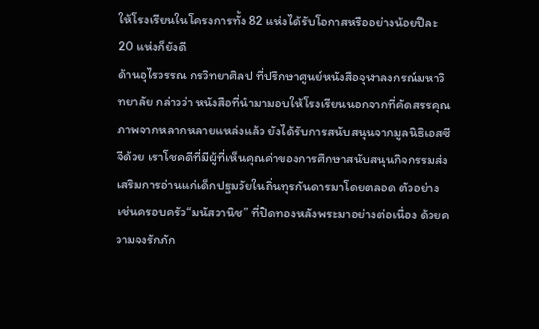ให้โรงเรียนในโครงการทั้ง 82 แห่งได้รับโอกาสหรืออย่างน้อยปีละ 20 แห่งก็ยังดี
ด้านอุไรวรรณ กรวิทยาศิลป ที่ปรึกษาศูนย์หนังสือจุฬาลงกรณ์มหาวิทยาลัย กล่าวว่า หนังสือที่นำมามอบให้โรงเรียนนอกจากที่คัดสรรคุณภาพจากหลากหลายแหล่งแล้ว ยังได้รับการสนับสนุนจากมูลนิธิเอสซีจีด้วย เราโชคดีที่มีผู้ที่เห็นคุณค่าของการศึกษาสนับสนุนกิจกรรมส่งเสริมการอ่านแก่เด็กปฐมวัยในถิ่นทุรกันดารมาโดยตลอด ตัวอย่างเช่นครอบครัว“มนัสวานิช” ที่ปิดทองหลังพระมาอย่างต่อเนื่อง ด้วยความจงรักภัก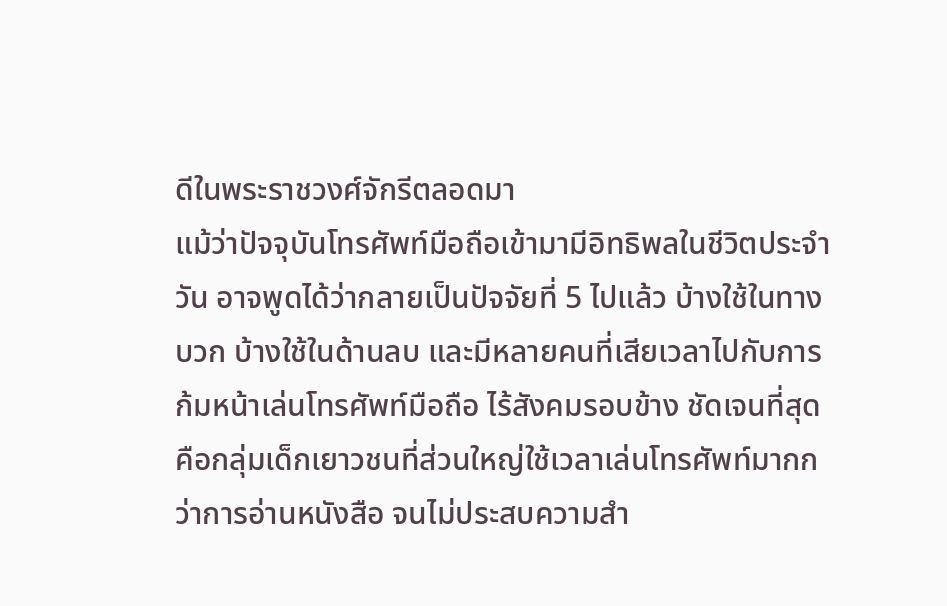ดีในพระราชวงศ์จักรีตลอดมา
แม้ว่าปัจจุบันโทรศัพท์มือถือเข้ามามีอิทธิพลในชีวิตประจำวัน อาจพูดได้ว่ากลายเป็นปัจจัยที่ 5 ไปแล้ว บ้างใช้ในทางบวก บ้างใช้ในด้านลบ และมีหลายคนที่เสียเวลาไปกับการก้มหน้าเล่นโทรศัพท์มือถือ ไร้สังคมรอบข้าง ชัดเจนที่สุดคือกลุ่มเด็กเยาวชนที่ส่วนใหญ่ใช้เวลาเล่นโทรศัพท์มากกว่าการอ่านหนังสือ จนไม่ประสบความสำ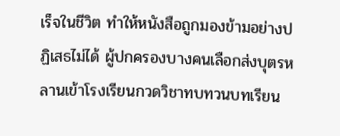เร็จในชีวิต ทำให้หนังสือถูกมองข้ามอย่างปฏิเสธไม่ได้ ผู้ปกครองบางคนเลือกส่งบุตรหลานเข้าโรงเรียนกวดวิชาทบทวนบทเรียน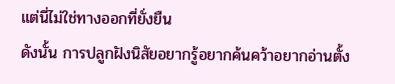แต่นี่ไม่ใช่ทางออกที่ยั่งยืน
ดังนั้น การปลูกฝังนิสัยอยากรู้อยากค้นคว้าอยากอ่านตั้ง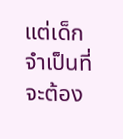แต่เด็ก จำเป็นที่จะต้อง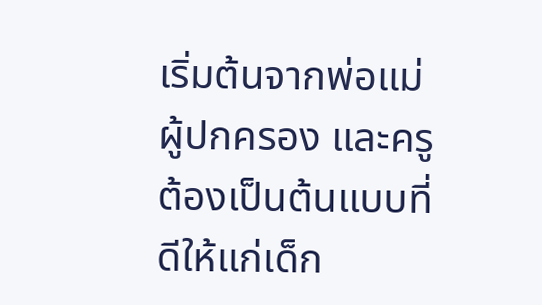เริ่มต้นจากพ่อแม่ ผู้ปกครอง และครู ต้องเป็นต้นแบบที่ดีให้แก่เด็ก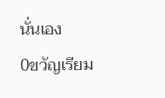นั่นเอง
0ขวัญเรียม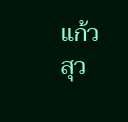แก้วสุว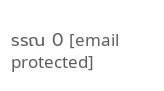รรณ 0 [email protected]